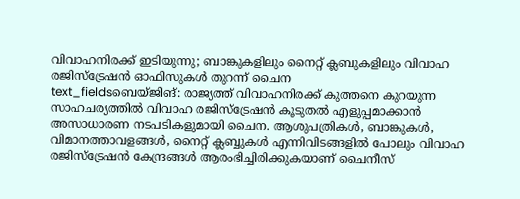വിവാഹനിരക്ക് ഇടിയുന്നു; ബാങ്കുകളിലും നൈറ്റ് ക്ലബുകളിലും വിവാഹ രജിസ്ട്രേഷൻ ഓഫിസുകൾ തുറന്ന് ചൈന
text_fieldsബെയ്ജിങ്: രാജ്യത്ത് വിവാഹനിരക്ക് കുത്തനെ കുറയുന്ന സാഹചര്യത്തിൽ വിവാഹ രജിസ്ട്രേഷൻ കൂടുതൽ എളുപ്പമാക്കാൻ അസാധാരണ നടപടികളുമായി ചൈന. ആശുപത്രികൾ, ബാങ്കുകൾ, വിമാനത്താവളങ്ങൾ, നൈറ്റ് ക്ലബ്ബുകൾ എന്നിവിടങ്ങളിൽ പോലും വിവാഹ രജിസ്ട്രേഷൻ കേന്ദ്രങ്ങൾ ആരംഭിച്ചിരിക്കുകയാണ് ചൈനീസ്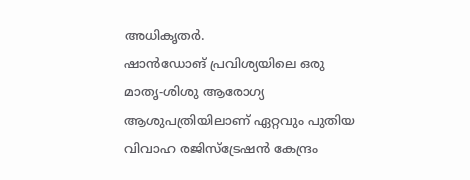അധികൃതർ.
ഷാൻഡോങ് പ്രവിശ്യയിലെ ഒരു മാതൃ-ശിശു ആരോഗ്യ ആശുപത്രിയിലാണ് ഏറ്റവും പുതിയ വിവാഹ രജിസ്ട്രേഷൻ കേന്ദ്രം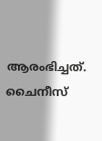ആരംഭിച്ചത്. ചൈനീസ്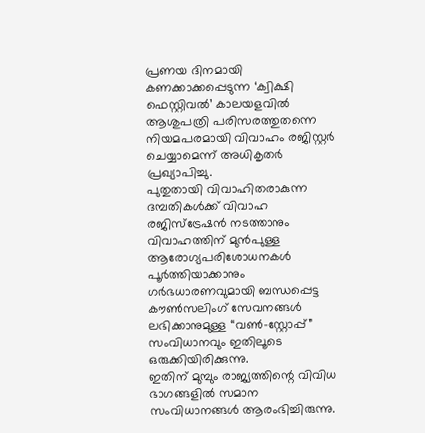പ്രണയ ദിനമായി കണക്കാക്കപ്പെടുന്ന ‘ക്വിക്ഷി ഫെസ്റ്റിവൽ’ കാലയളവിൽ ആശുപത്രി പരിസരത്തുതന്നെ നിയമപരമായി വിവാഹം രജിസ്റ്റർ ചെയ്യാമെന്ന് അധികൃതർ പ്രഖ്യാപിച്ചു.
പുതുതായി വിവാഹിതരാകുന്ന ദമ്പതികൾക്ക് വിവാഹ രജിസ്ട്രേഷൻ നടത്താനും വിവാഹത്തിന് മുൻപുള്ള ആരോഗ്യപരിശോധനകൾ പൂർത്തിയാക്കാനും ഗർഭധാരണവുമായി ബന്ധപ്പെട്ട കൗൺസലിംഗ് സേവനങ്ങൾ ലഭിക്കാനുമുള്ള “വൺ-സ്റ്റോപ്പ്” സംവിധാനവും ഇതിലൂടെ ഒരുക്കിയിരിക്കുന്നു.
ഇതിന് മുമ്പും രാജ്യത്തിന്റെ വിവിധ ഭാഗങ്ങളിൽ സമാന സംവിധാനങ്ങൾ ആരംഭിച്ചിരുന്നു.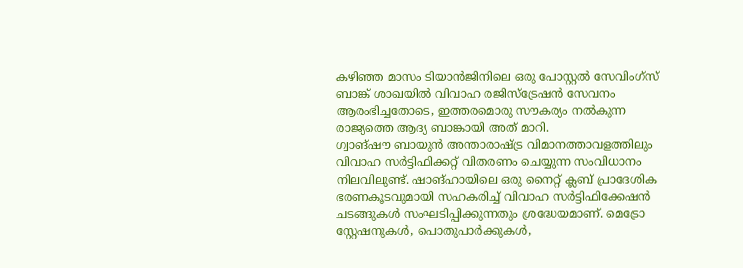കഴിഞ്ഞ മാസം ടിയാൻജിനിലെ ഒരു പോസ്റ്റൽ സേവിംഗ്സ് ബാങ്ക് ശാഖയിൽ വിവാഹ രജിസ്ട്രേഷൻ സേവനം ആരംഭിച്ചതോടെ, ഇത്തരമൊരു സൗകര്യം നൽകുന്ന രാജ്യത്തെ ആദ്യ ബാങ്കായി അത് മാറി.
ഗ്വാങ്ഷൗ ബായുൻ അന്താരാഷ്ട്ര വിമാനത്താവളത്തിലും വിവാഹ സർട്ടിഫിക്കറ്റ് വിതരണം ചെയ്യുന്ന സംവിധാനം നിലവിലുണ്ട്. ഷാങ്ഹായിലെ ഒരു നൈറ്റ് ക്ലബ് പ്രാദേശിക ഭരണകൂടവുമായി സഹകരിച്ച് വിവാഹ സർട്ടിഫിക്കേഷൻ ചടങ്ങുകൾ സംഘടിപ്പിക്കുന്നതും ശ്രദ്ധേയമാണ്. മെട്രോ സ്റ്റേഷനുകൾ, പൊതുപാർക്കുകൾ,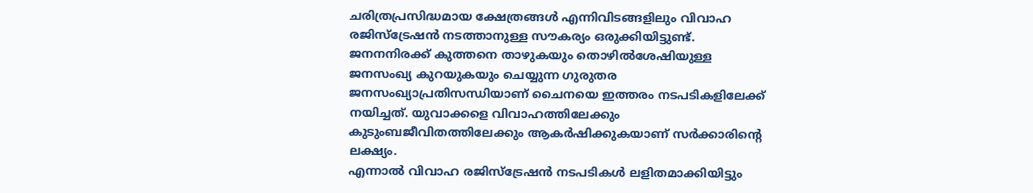ചരിത്രപ്രസിദ്ധമായ ക്ഷേത്രങ്ങൾ എന്നിവിടങ്ങളിലും വിവാഹ രജിസ്ട്രേഷൻ നടത്താനുള്ള സൗകര്യം ഒരുക്കിയിട്ടുണ്ട്.
ജനനനിരക്ക് കുത്തനെ താഴുകയും തൊഴിൽശേഷിയുള്ള ജനസംഖ്യ കുറയുകയും ചെയ്യുന്ന ഗുരുതര ജനസംഖ്യാപ്രതിസന്ധിയാണ് ചൈനയെ ഇത്തരം നടപടികളിലേക്ക് നയിച്ചത്. യുവാക്കളെ വിവാഹത്തിലേക്കും കുടുംബജീവിതത്തിലേക്കും ആകർഷിക്കുകയാണ് സർക്കാരിന്റെ ലക്ഷ്യം.
എന്നാൽ വിവാഹ രജിസ്ട്രേഷൻ നടപടികൾ ലളിതമാക്കിയിട്ടും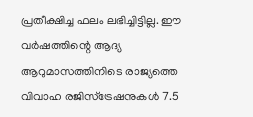പ്രതീക്ഷിച്ച ഫലം ലഭിച്ചിട്ടില്ല. ഈ വർഷത്തിന്റെ ആദ്യ ആറുമാസത്തിനിടെ രാജ്യത്തെ വിവാഹ രജിസ്ട്രേഷനുകൾ 7.5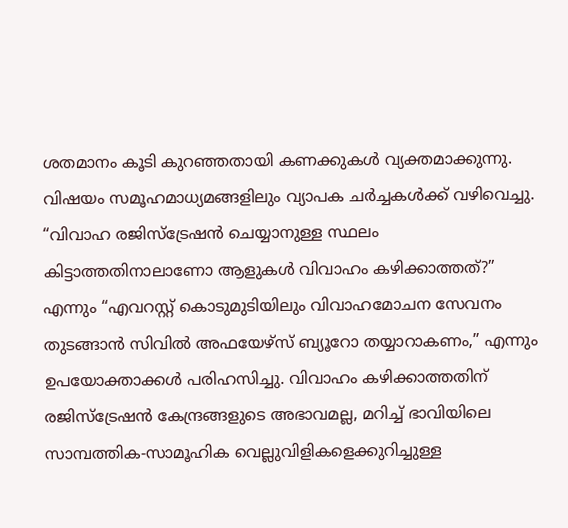ശതമാനം കൂടി കുറഞ്ഞതായി കണക്കുകൾ വ്യക്തമാക്കുന്നു.
വിഷയം സമൂഹമാധ്യമങ്ങളിലും വ്യാപക ചർച്ചകൾക്ക് വഴിവെച്ചു. “വിവാഹ രജിസ്ട്രേഷൻ ചെയ്യാനുള്ള സ്ഥലം കിട്ടാത്തതിനാലാണോ ആളുകൾ വിവാഹം കഴിക്കാത്തത്?” എന്നും “എവറസ്റ്റ് കൊടുമുടിയിലും വിവാഹമോചന സേവനം തുടങ്ങാൻ സിവിൽ അഫയേഴ്സ് ബ്യൂറോ തയ്യാറാകണം,” എന്നും ഉപയോക്താക്കൾ പരിഹസിച്ചു. വിവാഹം കഴിക്കാത്തതിന് രജിസ്ട്രേഷൻ കേന്ദ്രങ്ങളുടെ അഭാവമല്ല, മറിച്ച് ഭാവിയിലെ സാമ്പത്തിക-സാമൂഹിക വെല്ലുവിളികളെക്കുറിച്ചുള്ള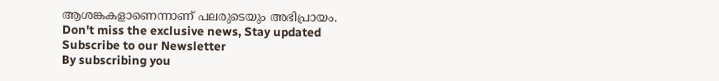ആശങ്കകളാണെന്നാണ് പലരുടെയും അഭിപ്രായം.
Don't miss the exclusive news, Stay updated
Subscribe to our Newsletter
By subscribing you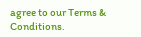agree to our Terms & Conditions.